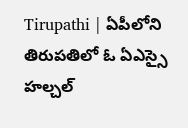Tirupathi | ఏపీలోని తిరుపతిలో ఓ ఏఎస్సై హల్చల్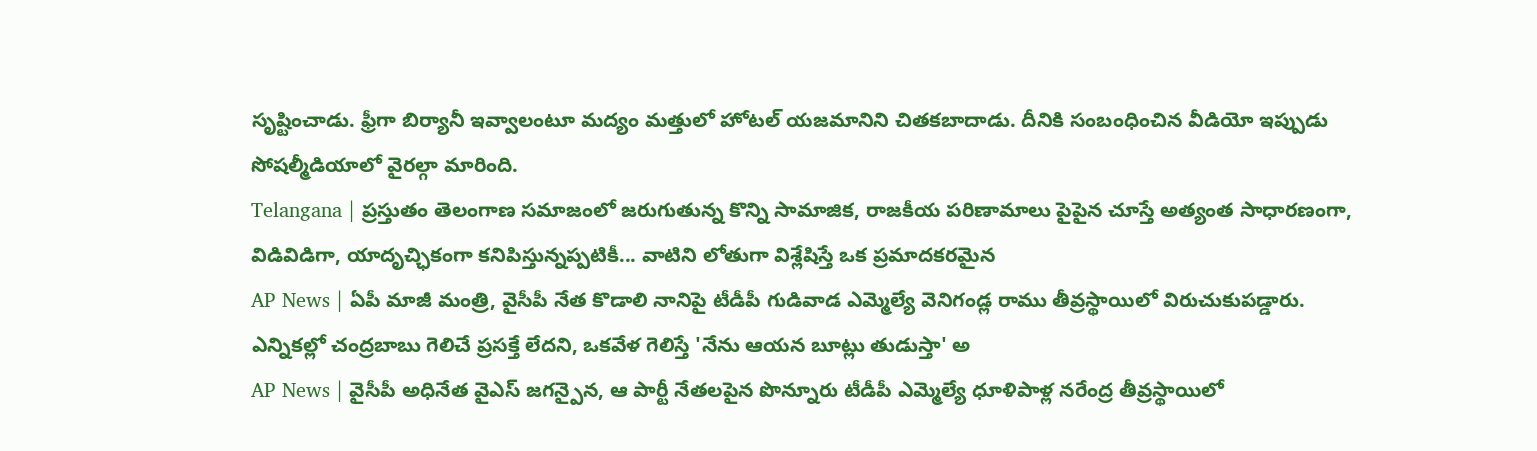సృష్టించాడు. ఫ్రీగా బిర్యానీ ఇవ్వాలంటూ మద్యం మత్తులో హోటల్ యజమానిని చితకబాదాడు. దీనికి సంబంధించిన వీడియో ఇప్పుడు సోషల్మీడియాలో వైరల్గా మారింది.
Telangana | ప్రస్తుతం తెలంగాణ సమాజంలో జరుగుతున్న కొన్ని సామాజిక, రాజకీయ పరిణామాలు పైపైన చూస్తే అత్యంత సాధారణంగా, విడివిడిగా, యాదృచ్ఛికంగా కనిపిస్తున్నప్పటికీ... వాటిని లోతుగా విశ్లేషిస్తే ఒక ప్రమాదకరమైన
AP News | ఏపీ మాజీ మంత్రి, వైసీపీ నేత కొడాలి నానిపై టీడీపీ గుడివాడ ఎమ్మెల్యే వెనిగండ్ల రాము తీవ్రస్థాయిలో విరుచుకుపడ్డారు. ఎన్నికల్లో చంద్రబాబు గెలిచే ప్రసక్తే లేదని, ఒకవేళ గెలిస్తే 'నేను ఆయన బూట్లు తుడుస్తా' అ
AP News | వైసీపీ అధినేత వైఎస్ జగన్పైన, ఆ పార్టీ నేతలపైన పొన్నూరు టీడీపీ ఎమ్మెల్యే ధూళిపాళ్ల నరేంద్ర తీవ్రస్థాయిలో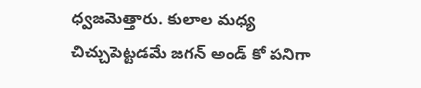ధ్వజమెత్తారు. కులాల మధ్య చిచ్చుపెట్టడమే జగన్ అండ్ కో పనిగా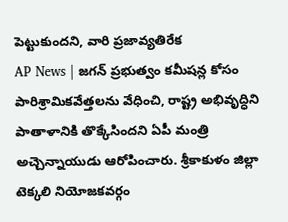పెట్టుకుందని, వారి ప్రజావ్యతిరేక
AP News | జగన్ ప్రభుత్వం కమీషన్ల కోసం పారిశ్రామికవేత్తలను వేధించి, రాష్ట్ర అభివృద్ధిని పాతాళానికి తొక్కేసిందని ఏపీ మంత్రి అచ్చెన్నాయుడు ఆరోపించారు. శ్రీకాకుళం జిల్లా టెక్కలి నియోజకవర్గం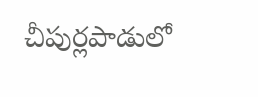చీపుర్లపాడులో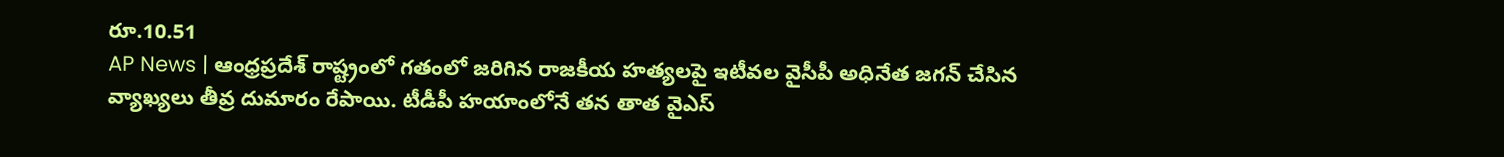రూ.10.51
AP News | ఆంధ్రప్రదేశ్ రాష్ట్రంలో గతంలో జరిగిన రాజకీయ హత్యలపై ఇటీవల వైసీపీ అధినేత జగన్ చేసిన వ్యాఖ్యలు తీవ్ర దుమారం రేపాయి. టీడీపీ హయాంలోనే తన తాత వైఎస్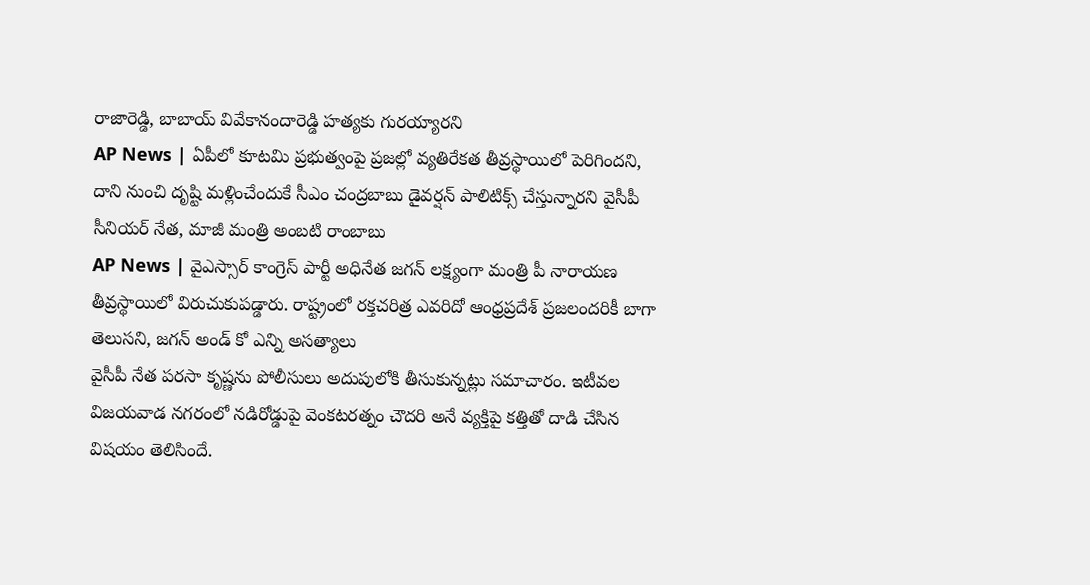రాజారెడ్డి, బాబాయ్ వివేకానందారెడ్డి హత్యకు గురయ్యారని
AP News | ఏపీలో కూటమి ప్రభుత్వంపై ప్రజల్లో వ్యతిరేకత తీవ్రస్థాయిలో పెరిగిందని, దాని నుంచి దృష్టి మళ్లించేందుకే సీఎం చంద్రబాబు డైవర్షన్ పాలిటిక్స్ చేస్తున్నారని వైసీపీ సీనియర్ నేత, మాజీ మంత్రి అంబటి రాంబాబు
AP News | వైఎస్సార్ కాంగ్రెస్ పార్టీ అధినేత జగన్ లక్ష్యంగా మంత్రి పీ నారాయణ తీవ్రస్థాయిలో విరుచుకుపడ్డారు. రాష్ట్రంలో రక్తచరిత్ర ఎవరిదో ఆంధ్రప్రదేశ్ ప్రజలందరికీ బాగా తెలుసని, జగన్ అండ్ కో ఎన్ని అసత్యాలు
వైసీపీ నేత పరసా కృష్ణను పోలీసులు అదుపులోకి తీసుకున్నట్లు సమాచారం. ఇటీవల విజయవాడ నగరంలో నడిరోడ్డుపై వెంకటరత్నం చౌదరి అనే వ్యక్తిపై కత్తితో దాడి చేసిన విషయం తెలిసిందే.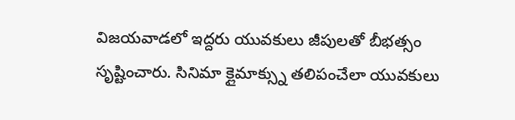విజయవాడలో ఇద్దరు యువకులు జీపులతో బీభత్సం సృష్టించారు. సినిమా క్లైమాక్స్ను తలిపంచేలా యువకులు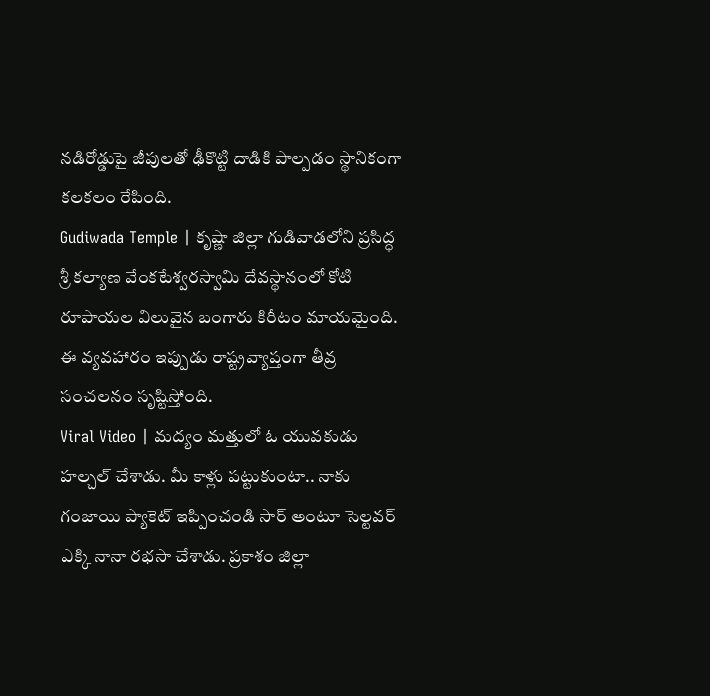నడిరోడ్డుపై జీపులతో ఢీకొట్టి దాడికి పాల్పడం స్థానికంగా కలకలం రేపింది.
Gudiwada Temple | కృష్ణా జిల్లా గుడివాడలోని ప్రసిద్ధ శ్రీ కల్యాణ వేంకటేశ్వరస్వామి దేవస్థానంలో కోటి రూపాయల విలువైన బంగారు కిరీటం మాయమైంది. ఈ వ్యవహారం ఇప్పుడు రాష్ట్రవ్యాప్తంగా తీవ్ర సంచలనం సృష్టిస్తోంది.
Viral Video | మద్యం మత్తులో ఓ యువకుడు హల్చల్ చేశాడు. మీ కాళ్లు పట్టుకుంటా.. నాకు గంజాయి ప్యాకెట్ ఇప్పించండి సార్ అంటూ సెల్టవర్ ఎక్కి నానా రభసా చేశాడు. ప్రకాశం జిల్లా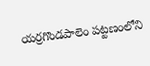యర్రగొండపాలెం పట్టణంలోని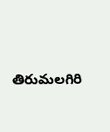తిరుమలగిరి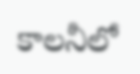కాలనీలో